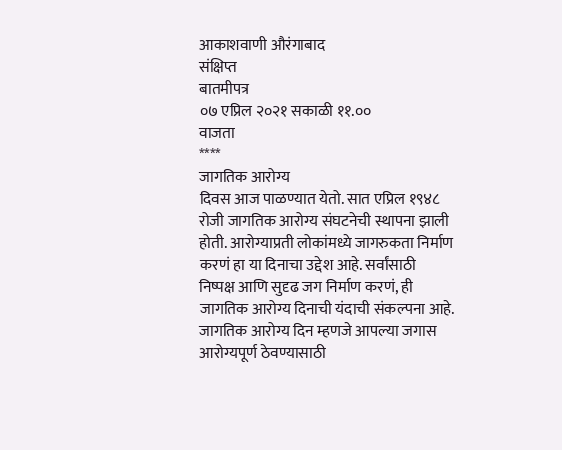आकाशवाणी औरंगाबाद
संक्षिप्त
बातमीपत्र
०७ एप्रिल २०२१ सकाळी ११.००
वाजता
****
जागतिक आरोग्य
दिवस आज पाळण्यात येतो. सात एप्रिल १९४८ रोजी जागतिक आरोग्य संघटनेची स्थापना झाली
होती. आरोग्याप्रती लोकांमध्ये जागरुकता निर्माण करणं हा या दिनाचा उद्देश आहे. सर्वांसाठी
निष्पक्ष आणि सुदृढ जग निर्माण करणं, ही जागतिक आरोग्य दिनाची यंदाची संकल्पना आहे.
जागतिक आरोग्य दिन म्हणजे आपल्या जगास आरोग्यपूर्ण ठेवण्यासाठी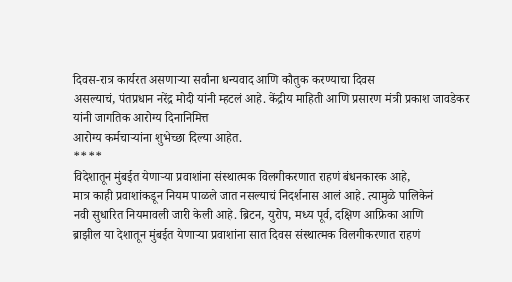दिवस-रात्र कार्यरत असणाऱ्या सर्वांना धन्यवाद आणि कौतुक करण्याचा दिवस
असल्याचं, पंतप्रधान नरेंद्र मोदी यांनी म्हटलं आहे. केंद्रीय माहिती आणि प्रसारण मंत्री प्रकाश जावडेकर यांनी जागतिक आरोग्य दिनानिमित्त
आरोग्य कर्मचाऱ्यांना शुभेच्छा दिल्या आहेत.
****
विदेशातून मुंबईत येणाऱ्या प्रवाशांना संस्थात्मक विलगीकरणात राहणं बंधनकारक आहे,
मात्र काही प्रवाशांकडून नियम पाळले जात नसल्याचं निदर्शनास आलं आहे. त्यामुळे पालिकेनं
नवी सुधारित नियमावली जारी केली आहे. ब्रिटन, युरोप, मध्य पूर्व, दक्षिण आफ्रिका आणि
ब्राझील या देशातून मुंबईत येणाऱ्या प्रवाशांना सात दिवस संस्थात्मक विलगीकरणात राहणं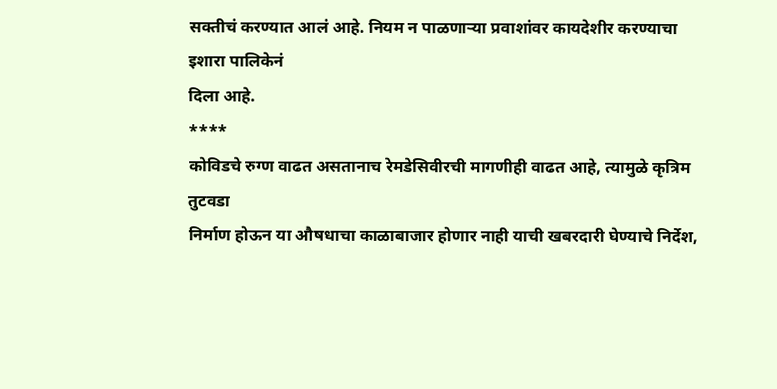सक्तीचं करण्यात आलं आहे. नियम न पाळणाऱ्या प्रवाशांवर कायदेशीर करण्याचा इशारा पालिकेनं
दिला आहे.
****
कोविडचे रुग्ण वाढत असतानाच रेमडेसिवीरची मागणीही वाढत आहे, त्यामुळे कृत्रिम तुटवडा
निर्माण होऊन या औषधाचा काळाबाजार होणार नाही याची खबरदारी घेण्याचे निर्देश,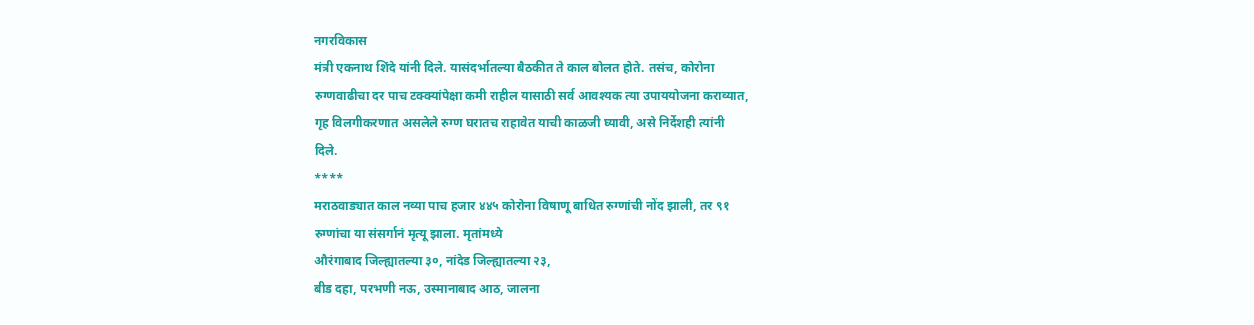नगरविकास
मंत्री एकनाथ शिंदे यांनी दिले. यासंदर्भातल्या बैठकीत ते काल बोलत होते. तसंच, कोरोना
रुग्णवाढीचा दर पाच टक्क्यांपेक्षा कमी राहील यासाठी सर्व आवश्यक त्या उपाययोजना कराव्यात,
गृह विलगीकरणात असलेले रुग्ण घरातच राहावेत याची काळजी घ्यावी, असे निर्देशही त्यांनी
दिले.
****
मराठवाड्यात काल नव्या पाच हजार ४४५ कोरोना विषाणू बाधित रुग्णांची नोंद झाली, तर ९१
रुग्णांचा या संसर्गानं मृत्यू झाला. मृतांमध्ये
औरंगाबाद जिल्ह्यातल्या ३०, नांदेड जिल्ह्यातल्या २३,
बीड दहा, परभणी नऊ, उस्मानाबाद आठ, जालना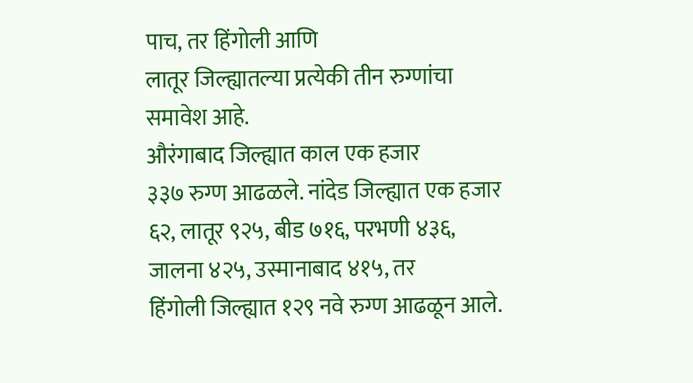पाच, तर हिंगोली आणि
लातूर जिल्ह्यातल्या प्रत्येकी तीन रुग्णांचा समावेश आहे.
औरंगाबाद जिल्ह्यात काल एक हजार
३३७ रुग्ण आढळले. नांदेड जिल्ह्यात एक हजार
६२, लातूर ९२५, बीड ७१६, परभणी ४३६, जालना ४२५, उस्मानाबाद ४१५, तर
हिंगोली जिल्ह्यात १२९ नवे रुग्ण आढळून आले.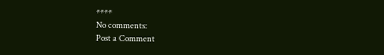****
No comments:
Post a Comment